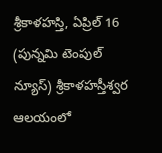శ్రీకాళహస్తి, ఏప్రిల్ 16 (పున్నమి టెంపుల్ న్యూస్) శ్రీకాళహస్తీశ్వర ఆలయంలో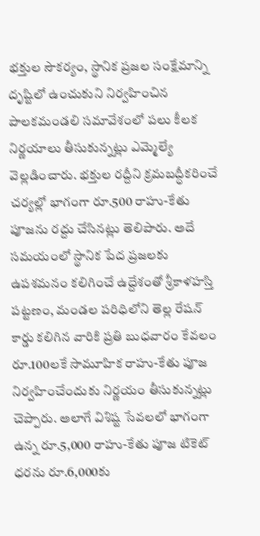భక్తుల సౌకర్యం, స్థానిక ప్రజల సంక్షేమాన్ని దృష్టిలో ఉంచుకుని నిర్వహించిన పాలకమండలి సమావేశంలో పలు కీలక నిర్ణయాలు తీసుకున్నట్లు ఎమ్మెల్యే వెల్లడించారు. భక్తుల రద్దీని క్రమబద్ధీకరించే చర్యల్లో భాగంగా రూ.500 రాహు-కేతు పూజను రద్దు చేసినట్లు తెలిపారు. అదే సమయంలో స్థానిక పేద ప్రజలకు ఉపశమనం కలిగించే ఉద్దేశంతో శ్రీకాళహస్తి పట్టణం, మండల పరిధిలోని తెల్ల రేషన్ కార్డు కలిగిన వారికి ప్రతి బుధవారం కేవలం రూ.100లకే సామూహిక రాహు-కేతు పూజ నిర్వహించేందుకు నిర్ణయం తీసుకున్నట్లు చెప్పారు. అలాగే విశిష్ట సేవలలో భాగంగా ఉన్న రూ.5,000 రాహు-కేతు పూజ టికెట్ ధరను రూ.6,000కు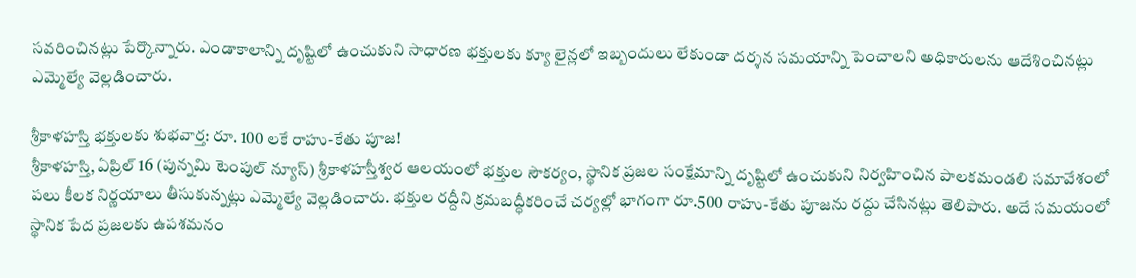సవరించినట్లు పేర్కొన్నారు. ఎండాకాలాన్ని దృష్టిలో ఉంచుకుని సాధారణ భక్తులకు క్యూ లైన్లలో ఇబ్బందులు లేకుండా దర్శన సమయాన్ని పెంచాలని అధికారులను ఆదేశించినట్లు ఎమ్మెల్యే వెల్లడించారు.

శ్రీకాళహస్తి భక్తులకు శుభవార్త: రూ. 100 లకే రాహు-కేతు పూజ!
శ్రీకాళహస్తి, ఏప్రిల్ 16 (పున్నమి టెంపుల్ న్యూస్) శ్రీకాళహస్తీశ్వర ఆలయంలో భక్తుల సౌకర్యం, స్థానిక ప్రజల సంక్షేమాన్ని దృష్టిలో ఉంచుకుని నిర్వహించిన పాలకమండలి సమావేశంలో పలు కీలక నిర్ణయాలు తీసుకున్నట్లు ఎమ్మెల్యే వెల్లడించారు. భక్తుల రద్దీని క్రమబద్ధీకరించే చర్యల్లో భాగంగా రూ.500 రాహు-కేతు పూజను రద్దు చేసినట్లు తెలిపారు. అదే సమయంలో స్థానిక పేద ప్రజలకు ఉపశమనం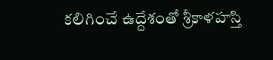కలిగించే ఉద్దేశంతో శ్రీకాళహస్తి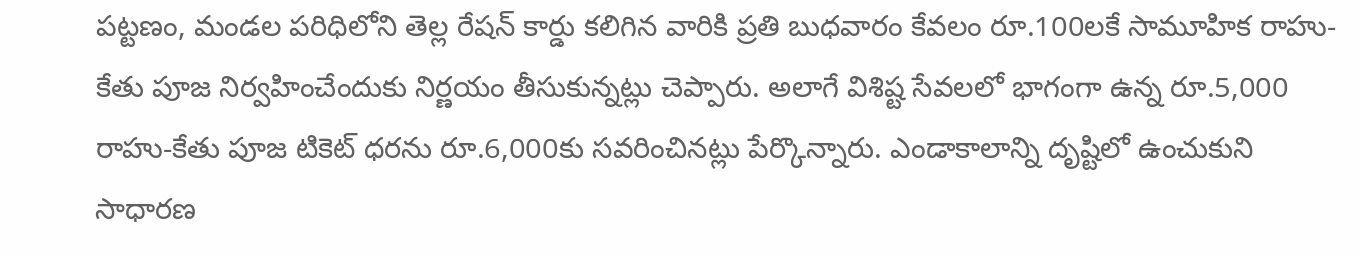పట్టణం, మండల పరిధిలోని తెల్ల రేషన్ కార్డు కలిగిన వారికి ప్రతి బుధవారం కేవలం రూ.100లకే సామూహిక రాహు-కేతు పూజ నిర్వహించేందుకు నిర్ణయం తీసుకున్నట్లు చెప్పారు. అలాగే విశిష్ట సేవలలో భాగంగా ఉన్న రూ.5,000 రాహు-కేతు పూజ టికెట్ ధరను రూ.6,000కు సవరించినట్లు పేర్కొన్నారు. ఎండాకాలాన్ని దృష్టిలో ఉంచుకుని సాధారణ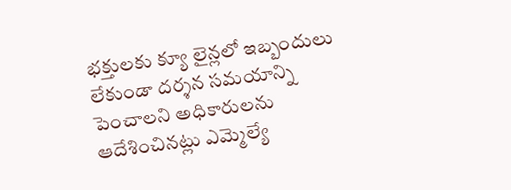భక్తులకు క్యూ లైన్లలో ఇబ్బందులు లేకుండా దర్శన సమయాన్ని పెంచాలని అధికారులను ఆదేశించినట్లు ఎమ్మెల్యే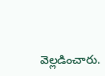వెల్లడించారు.